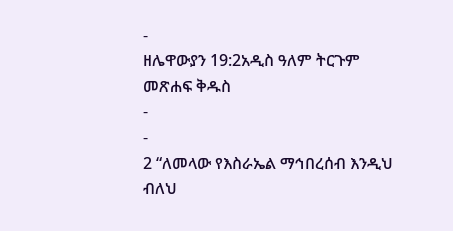-
ዘሌዋውያን 19:2አዲስ ዓለም ትርጉም መጽሐፍ ቅዱስ
-
-
2 “ለመላው የእስራኤል ማኅበረሰብ እንዲህ ብለህ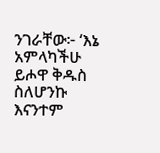ንገራቸው፦ ‘እኔ አምላካችሁ ይሖዋ ቅዱስ ስለሆንኩ እናንተም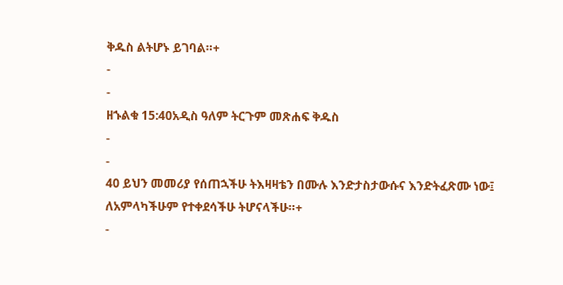ቅዱስ ልትሆኑ ይገባል።+
-
-
ዘኁልቁ 15:40አዲስ ዓለም ትርጉም መጽሐፍ ቅዱስ
-
-
40 ይህን መመሪያ የሰጠኋችሁ ትእዛዛቴን በሙሉ እንድታስታውሱና እንድትፈጽሙ ነው፤ ለአምላካችሁም የተቀደሳችሁ ትሆናላችሁ።+
-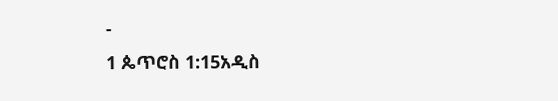-
1 ጴጥሮስ 1:15አዲስ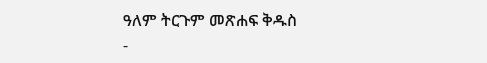ዓለም ትርጉም መጽሐፍ ቅዱስ
-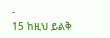-
15 ከዚህ ይልቅ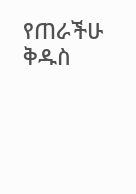የጠራችሁ ቅዱስ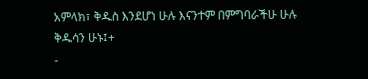አምላክ፣ ቅዱስ እንደሆነ ሁሉ እናንተም በምግባራችሁ ሁሉ ቅዱሳን ሁኑ፤+
-